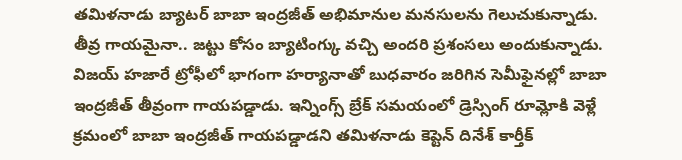తమిళనాడు బ్యాటర్ బాబా ఇంద్రజీత్ అభిమానుల మనసులను గెలుచుకున్నాడు. తీవ్ర గాయమైనా.. జట్టు కోసం బ్యాటింగ్కు వచ్చి అందరి ప్రశంసలు అందుకున్నాడు. విజయ్ హజారే ట్రోఫీలో భాగంగా హర్యానాతో బుధవారం జరిగిన సెమీఫైనల్లో బాబా ఇంద్రజీత్ తీవ్రంగా గాయపడ్డాడు. ఇన్నింగ్స్ బ్రేక్ సమయంలో డ్రెస్సింగ్ రూమ్లోకి వెళ్లే క్రమంలో బాబా ఇంద్రజీత్ గాయపడ్డాడని తమిళనాడు కెప్టెన్ దినేశ్ కార్తీక్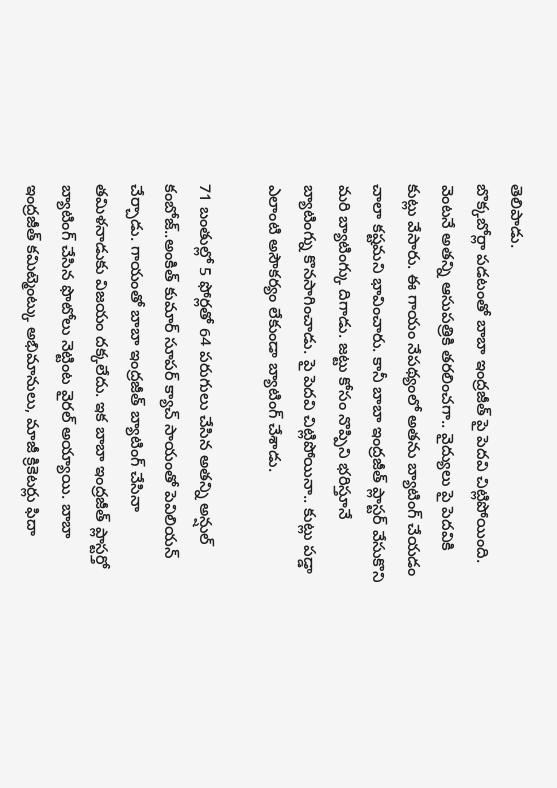తెలిపాడు.
బొక్కబోర్లా పడటంతో బాబా ఇంద్రజీత్ పై పెదవి చిట్లిపోయింది. వెంటనే అతన్ని ఆసుపత్రికి తరలించగా.. వైద్యులు పై పెదవికి కుట్లు వేసారు. ఈ గాయం నేపథ్యంలో అతను బ్యాటింగ్ చేయడం చాలా కష్టమని భావించారు. కానీ బాబా ఇంద్రజీత్ ప్లాస్టర్ వేసుకొని మరి బ్యాటింగ్కు దిగాడు. జట్టు కోసం నొప్పిని భరిస్తూనే బ్యాటింగ్ను కొనసాగించాడు. పై పెదవి చిట్లిపోయినా.. కుట్లు పడ్డా ఎలాంటి అసౌకర్యం లేకుండా బ్యాటింగ్ చేశాడు.

71 బంతుల్లో 5 ఫోర్లతో 64 పరుగులు చేసిన అతన్ని అన్షుల్ కంబోజ్..అంకిత్ కుమార్ సూపర్ క్యాచ్ సాయంతో పెవిలియన్ చేర్చాడు. గాయంతో బాబా ఇంద్రజీత్ బ్యాటింగ్ చేసినా తమిళనాడుకు విజయం దక్కలేదు. ఇక బాబా ఇంద్రజీత్ ప్లాస్టర్తో బ్యాటింగ్ చేసిన ఫొటోలు నెట్టింట వైరల్ అయ్యాయి. బాబా ఇంద్రజీత్ కమిట్మెంట్కు అభిమానులు, మాజీ క్రికెటర్లు ఫిదా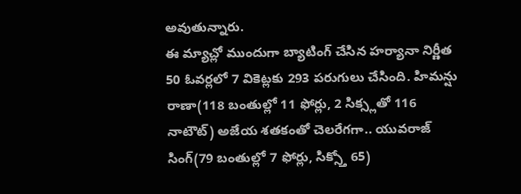అవుతున్నారు.
ఈ మ్యాచ్లో ముందుగా బ్యాటింగ్ చేసిన హర్యానా నిర్ణీత 50 ఓవర్లలో 7 వికెట్లకు 293 పరుగులు చేసింది. హిమన్షు రాణా(118 బంతుల్లో 11 ఫోర్లు, 2 సిక్స్లతో 116 నాటౌట్) అజేయ శతకంతో చెలరేగగా.. యువరాజ్ సింగ్(79 బంతుల్లో 7 ఫోర్లు, సిక్స్తో 65)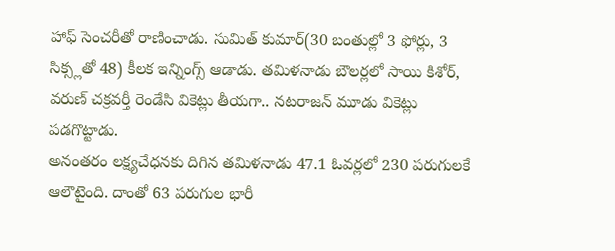హాఫ్ సెంచరీతో రాణించాడు. సుమిత్ కుమార్(30 బంతుల్లో 3 ఫోర్లు, 3 సిక్స్లతో 48) కీలక ఇన్నింగ్స్ ఆడాడు. తమిళనాడు బౌలర్లలో సాయి కిశోర్, వరుణ్ చక్రవర్తీ రెండేసి వికెట్లు తీయగా.. నటరాజన్ మూడు వికెట్లు పడగొట్టాడు.
అనంతరం లక్ష్యచేధనకు దిగిన తమిళనాడు 47.1 ఓవర్లలో 230 పరుగులకే ఆలౌటైంది. దాంతో 63 పరుగుల భారీ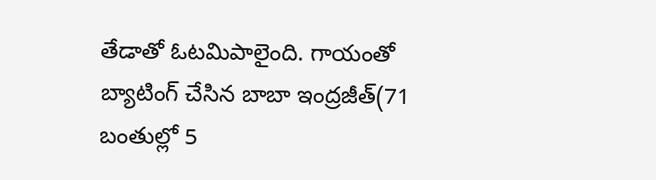తేడాతో ఓటమిపాలైంది. గాయంతో బ్యాటింగ్ చేసిన బాబా ఇంద్రజీత్(71 బంతుల్లో 5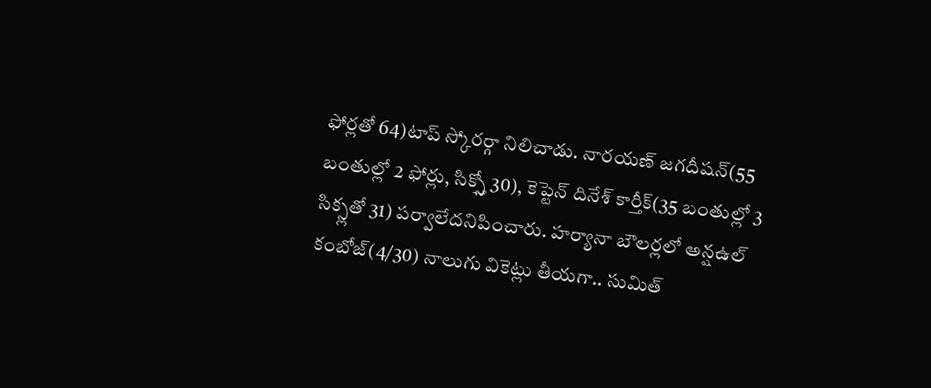ఫోర్లతో 64)టాప్ స్కోరర్గా నిలిచాడు. నారయణ్ జగదీషన్(55 బంతుల్లో 2 ఫోర్లు, సిక్స్తో 30), కెప్టెన్ దినేశ్ కార్తీక్(35 బంతుల్లో 3 సిక్స్లతో 31) పర్వాలేదనిపించారు. హర్యానా బౌలర్లలో అన్షఉల్ కంబోజ్(4/30) నాలుగు వికెట్లు తీయగా.. సుమిత్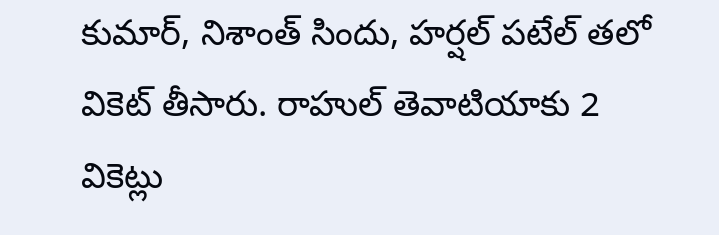కుమార్, నిశాంత్ సిందు, హర్షల్ పటేల్ తలో వికెట్ తీసారు. రాహుల్ తెవాటియాకు 2 వికెట్లు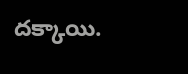దక్కాయి.